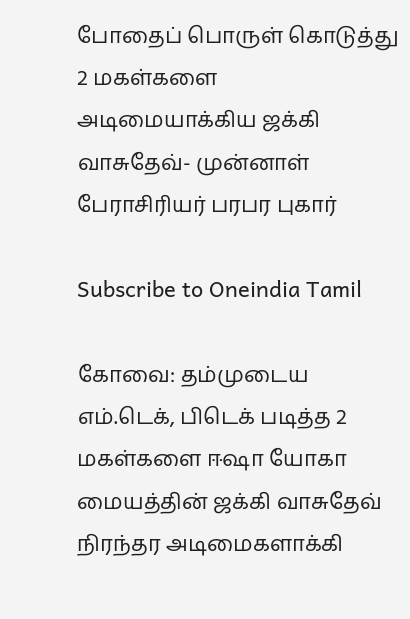போதைப் பொருள் கொடுத்து 2 மகள்களை அடிமையாக்கிய ஜக்கி வாசுதேவ்- முன்னாள் பேராசிரியர் பரபர புகார்

Subscribe to Oneindia Tamil

கோவை: தம்முடைய எம்.டெக், பிடெக் படித்த 2 மகள்களை ஈஷா யோகா மையத்தின் ஜக்கி வாசுதேவ் நிரந்தர அடிமைகளாக்கி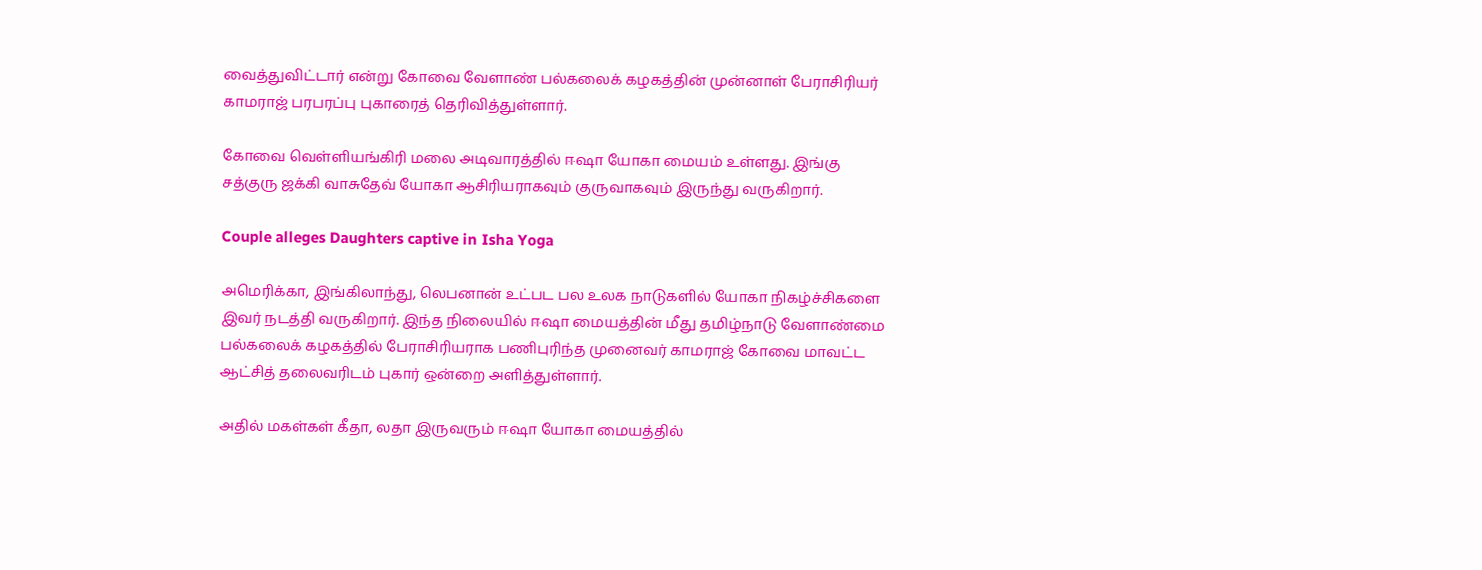வைத்துவிட்டார் என்று கோவை வேளாண் பல்கலைக் கழகத்தின் முன்னாள் பேராசிரியர் காமராஜ் பரபரப்பு புகாரைத் தெரிவித்துள்ளார்.

கோவை வெள்ளியங்கிரி மலை அடிவாரத்தில் ஈஷா யோகா மையம் உள்ளது. இங்கு சத்குரு ஜக்கி வாசுதேவ் யோகா ஆசிரியராகவும் குருவாகவும் இருந்து வருகிறார்.

Couple alleges Daughters captive in Isha Yoga

அமெரிக்கா, இங்கிலாந்து, லெபனான் உட்பட பல உலக நாடுகளில் யோகா நிகழ்ச்சிகளை இவர் நடத்தி வருகிறார். இந்த நிலையில் ஈஷா மையத்தின் மீது தமிழ்நாடு வேளாண்மை பல்கலைக் கழகத்தில் பேராசிரியராக பணிபுரிந்த முனைவர் காமராஜ் கோவை மாவட்ட ஆட்சித் தலைவரிடம் புகார் ஒன்றை அளித்துள்ளார்.

அதில் மகள்கள் கீதா, லதா இருவரும் ஈஷா யோகா மையத்தில்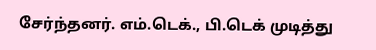சேர்ந்தனர். எம்.டெக்., பி.டெக் முடித்து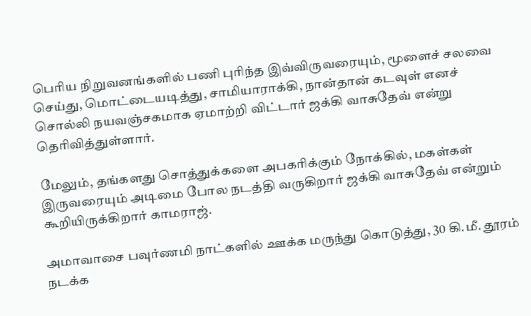பெரிய நிறுவனங்களில் பணி புரிந்த இவ்விருவரையும், மூளைச் சலவை செய்து, மொட்டையடித்து, சாமியாராக்கி, நான்தான் கடவுள் எனச் சொல்லி நயவஞ்சகமாக ஏமாற்றி விட்டார் ஜக்கி வாசுதேவ் என்று தெரிவித்துள்ளார்.

மேலும், தங்களது சொத்துக்களை அபகரிக்கும் நோக்கில், மகள்கள் இருவரையும் அடிமை போல நடத்தி வருகிறார் ஜக்கி வாசுதேவ் என்றும் கூறியிருக்கிறார் காமராஜ்.

அமாவாசை பவுர்ணமி நாட்களில் ஊக்க மருந்து கொடுத்து, 30 கி.மீ. தூரம் நடக்க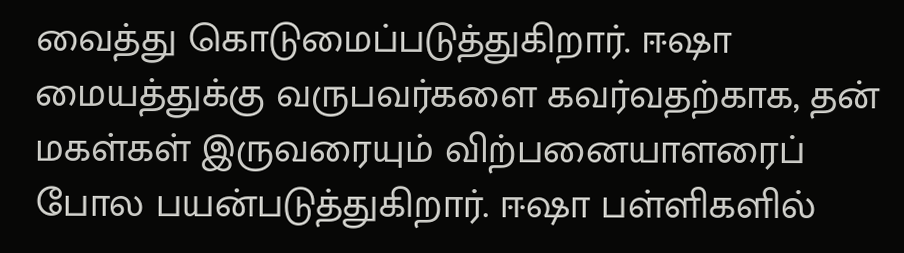வைத்து கொடுமைப்படுத்துகிறார். ஈஷா மையத்துக்கு வருபவர்களை கவர்வதற்காக, தன் மகள்கள் இருவரையும் விற்பனையாளரைப் போல பயன்படுத்துகிறார். ஈஷா பள்ளிகளில்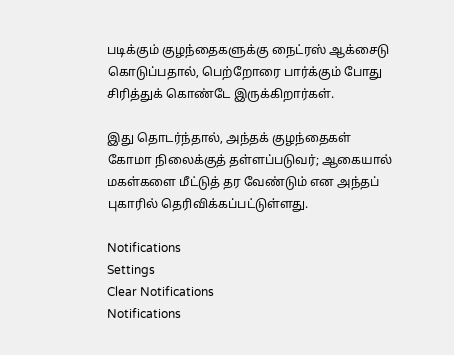படிக்கும் குழந்தைகளுக்கு நைட்ரஸ் ஆக்சைடு கொடுப்பதால், பெற்றோரை பார்க்கும் போது சிரித்துக் கொண்டே இருக்கிறார்கள்.

இது தொடர்ந்தால், அந்தக் குழந்தைகள் கோமா நிலைக்குத் தள்ளப்படுவர்; ஆகையால் மகள்களை மீட்டுத் தர வேண்டும் என அந்தப் புகாரில் தெரிவிக்கப்பட்டுள்ளது.

Notifications
Settings
Clear Notifications
Notifications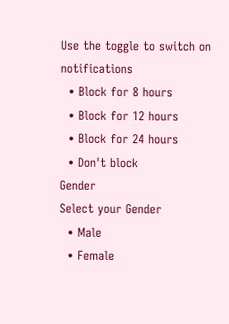Use the toggle to switch on notifications
  • Block for 8 hours
  • Block for 12 hours
  • Block for 24 hours
  • Don't block
Gender
Select your Gender
  • Male
  • Female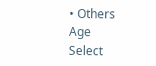• Others
Age
Select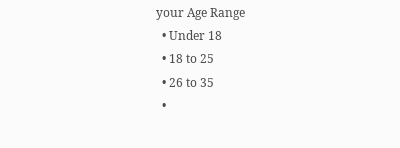your Age Range
  • Under 18
  • 18 to 25
  • 26 to 35
  •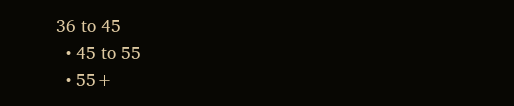36 to 45
  • 45 to 55
  • 55+